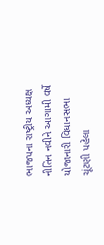ભાજપના રાષ્ટ્રીય અધ્યક્ષ નીતિન નવીને આગામી વર્ષે યોજાનારી વિધાનસભા ચૂંટણી પહેલા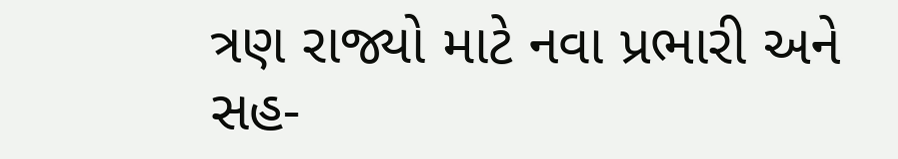ત્રણ રાજ્યો માટે નવા પ્રભારી અને સહ-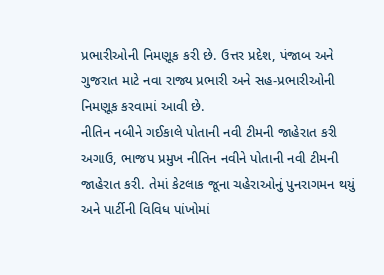પ્રભારીઓની નિમણૂક કરી છે. ઉત્તર પ્રદેશ, પંજાબ અને ગુજરાત માટે નવા રાજ્ય પ્રભારી અને સહ-પ્રભારીઓની નિમણૂક કરવામાં આવી છે.
નીતિન નબીને ગઈકાલે પોતાની નવી ટીમની જાહેરાત કરી
અગાઉ, ભાજપ પ્રમુખ નીતિન નવીને પોતાની નવી ટીમની જાહેરાત કરી. તેમાં કેટલાક જૂના ચહેરાઓનું પુનરાગમન થયું અને પાર્ટીની વિવિધ પાંખોમાં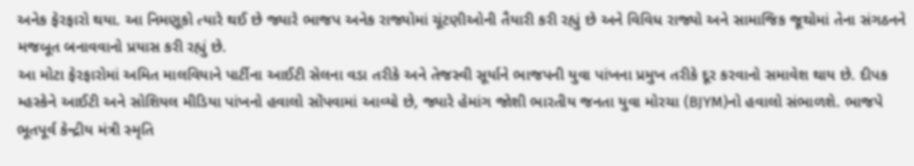અનેક ફેરફારો થયા. આ નિમણૂકો ત્યારે થઈ છે જ્યારે ભાજપ અનેક રાજ્યોમાં ચૂંટણીઓની તૈયારી કરી રહ્યું છે અને વિવિધ રાજ્યો અને સામાજિક જૂથોમાં તેના સંગઠનને મજબૂત બનાવવાનો પ્રયાસ કરી રહ્યું છે.
આ મોટા ફેરફારોમાં અમિત માલવિયાને પાર્ટીના આઈટી સેલના વડા તરીકે અને તેજસ્વી સૂર્યાને ભાજપની યુવા પાંખના પ્રમુખ તરીકે દૂર કરવાનો સમાવેશ થાય છે. દીપક મ્હસ્કેને આઈટી અને સોશિયલ મીડિયા પાંખનો હવાલો સોંપવામાં આવ્યો છે, જ્યારે હેમાંગ જોશી ભારતીય જનતા યુવા મોરચા (BJYM)નો હવાલો સંભાળશે. ભાજપે ભૂતપૂર્વ કેન્દ્રીય મંત્રી સ્મૃતિ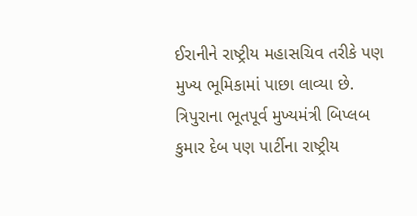ઈરાનીને રાષ્ટ્રીય મહાસચિવ તરીકે પણ મુખ્ય ભૂમિકામાં પાછા લાવ્યા છે. ત્રિપુરાના ભૂતપૂર્વ મુખ્યમંત્રી બિપ્લબ કુમાર દેબ પણ પાર્ટીના રાષ્ટ્રીય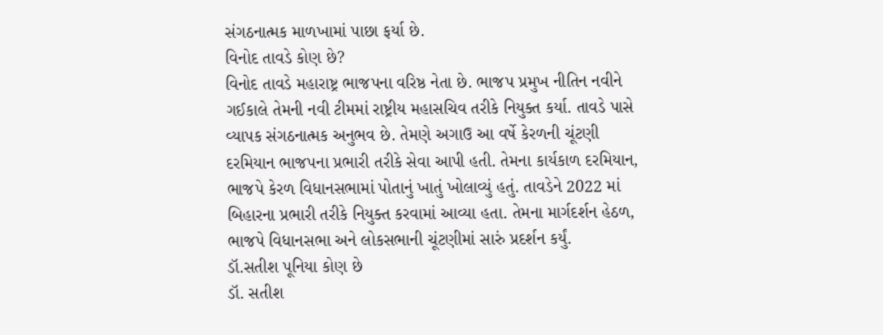સંગઠનાત્મક માળખામાં પાછા ફર્યા છે.
વિનોદ તાવડે કોણ છે?
વિનોદ તાવડે મહારાષ્ટ્ર ભાજપના વરિષ્ઠ નેતા છે. ભાજપ પ્રમુખ નીતિન નવીને ગઈકાલે તેમની નવી ટીમમાં રાષ્ટ્રીય મહાસચિવ તરીકે નિયુક્ત કર્યા. તાવડે પાસે વ્યાપક સંગઠનાત્મક અનુભવ છે. તેમણે અગાઉ આ વર્ષે કેરળની ચૂંટણી દરમિયાન ભાજપના પ્રભારી તરીકે સેવા આપી હતી. તેમના કાર્યકાળ દરમિયાન, ભાજપે કેરળ વિધાનસભામાં પોતાનું ખાતું ખોલાવ્યું હતું. તાવડેને 2022 માં બિહારના પ્રભારી તરીકે નિયુક્ત કરવામાં આવ્યા હતા. તેમના માર્ગદર્શન હેઠળ, ભાજપે વિધાનસભા અને લોકસભાની ચૂંટણીમાં સારું પ્રદર્શન કર્યું.
ડૉ.સતીશ પૂનિયા કોણ છે
ડૉ. સતીશ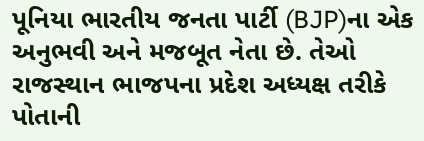પૂનિયા ભારતીય જનતા પાર્ટી (BJP)ના એક અનુભવી અને મજબૂત નેતા છે. તેઓ રાજસ્થાન ભાજપના પ્રદેશ અધ્યક્ષ તરીકે પોતાની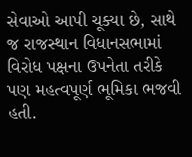સેવાઓ આપી ચૂક્યા છે, સાથે જ રાજસ્થાન વિધાનસભામાં વિરોધ પક્ષના ઉપનેતા તરીકે પણ મહત્વપૂર્ણ ભૂમિકા ભજવી હતી.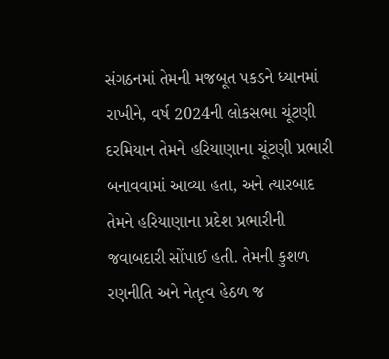સંગઠનમાં તેમની મજબૂત પકડને ધ્યાનમાં રાખીને, વર્ષ 2024ની લોકસભા ચૂંટણી દરમિયાન તેમને હરિયાણાના ચૂંટણી પ્રભારી બનાવવામાં આવ્યા હતા, અને ત્યારબાદ તેમને હરિયાણાના પ્રદેશ પ્રભારીની જવાબદારી સોંપાઈ હતી. તેમની કુશળ રણનીતિ અને નેતૃત્વ હેઠળ જ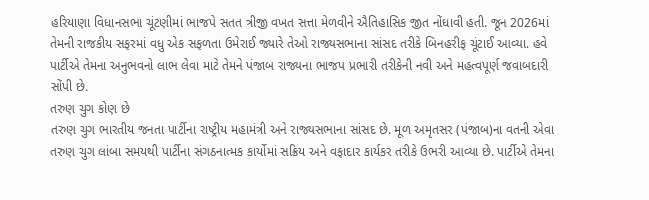હરિયાણા વિધાનસભા ચૂંટણીમાં ભાજપે સતત ત્રીજી વખત સત્તા મેળવીને ઐતિહાસિક જીત નોંધાવી હતી. જૂન 2026માં તેમની રાજકીય સફરમાં વધુ એક સફળતા ઉમેરાઈ જ્યારે તેઓ રાજ્યસભાના સાંસદ તરીકે બિનહરીફ ચૂંટાઈ આવ્યા. હવે પાર્ટીએ તેમના અનુભવનો લાભ લેવા માટે તેમને પંજાબ રાજ્યના ભાજપ પ્રભારી તરીકેની નવી અને મહત્વપૂર્ણ જવાબદારી સોંપી છે.
તરુણ ચુગ કોણ છે
તરુણ ચુગ ભારતીય જનતા પાર્ટીના રાષ્ટ્રીય મહામંત્રી અને રાજ્યસભાના સાંસદ છે. મૂળ અમૃતસર (પંજાબ)ના વતની એવા તરુણ ચુગ લાંબા સમયથી પાર્ટીના સંગઠનાત્મક કાર્યોમાં સક્રિય અને વફાદાર કાર્યકર તરીકે ઉભરી આવ્યા છે. પાર્ટીએ તેમના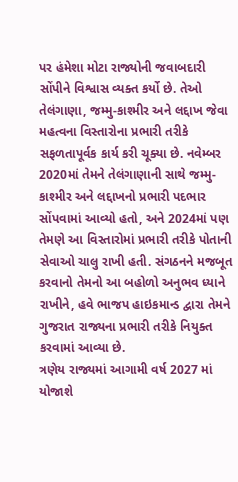પર હંમેશા મોટા રાજ્યોની જવાબદારી સોંપીને વિશ્વાસ વ્યક્ત કર્યો છે. તેઓ તેલંગાણા, જમ્મુ-કાશ્મીર અને લદ્દાખ જેવા મહત્વના વિસ્તારોના પ્રભારી તરીકે સફળતાપૂર્વક કાર્ય કરી ચૂક્યા છે. નવેમ્બર 2020માં તેમને તેલંગાણાની સાથે જમ્મુ-કાશ્મીર અને લદ્દાખનો પ્રભારી પદભાર સોંપવામાં આવ્યો હતો, અને 2024માં પણ તેમણે આ વિસ્તારોમાં પ્રભારી તરીકે પોતાની સેવાઓ ચાલુ રાખી હતી. સંગઠનને મજબૂત કરવાનો તેમનો આ બહોળો અનુભવ ધ્યાને રાખીને, હવે ભાજપ હાઇકમાન્ડ દ્વારા તેમને ગુજરાત રાજ્યના પ્રભારી તરીકે નિયુક્ત કરવામાં આવ્યા છે.
ત્રણેય રાજ્યમાં આગામી વર્ષ 2027 માં યોજાશે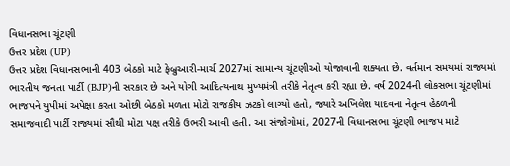વિધાનસભા ચૂંટણી
ઉત્તર પ્રદેશ (UP)
ઉત્તર પ્રદેશ વિધાનસભાની 403 બેઠકો માટે ફેબ્રુઆરી-માર્ચ 2027માં સામાન્ય ચૂંટણીઓ યોજાવાની શક્યતા છે. વર્તમાન સમયમાં રાજ્યમાં ભારતીય જનતા પાર્ટી (BJP)ની સરકાર છે અને યોગી આદિત્યનાથ મુખ્યમંત્રી તરીકે નેતૃત્વ કરી રહ્યા છે. વર્ષ 2024ની લોકસભા ચૂંટણીમાં ભાજપને યુપીમાં અપેક્ષા કરતા ઓછી બેઠકો મળતા મોટો રાજકીય ઝટકો લાગ્યો હતો, જ્યારે અખિલેશ યાદવના નેતૃત્વ હેઠળની સમાજવાદી પાર્ટી રાજ્યમાં સૌથી મોટા પક્ષ તરીકે ઉભરી આવી હતી. આ સંજોગોમાં, 2027ની વિધાનસભા ચૂંટણી ભાજપ માટે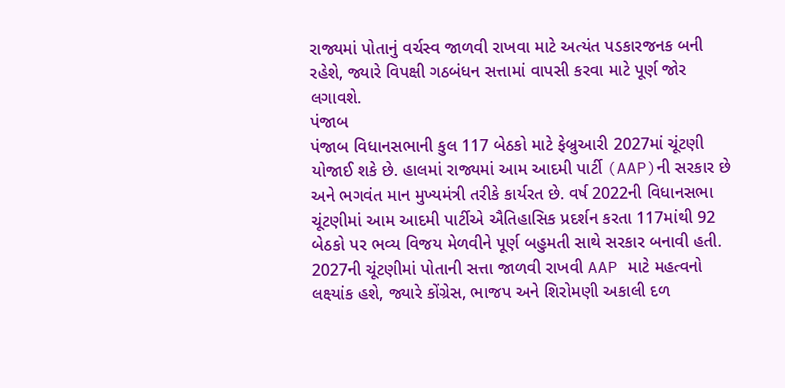રાજ્યમાં પોતાનું વર્ચસ્વ જાળવી રાખવા માટે અત્યંત પડકારજનક બની રહેશે, જ્યારે વિપક્ષી ગઠબંધન સત્તામાં વાપસી કરવા માટે પૂર્ણ જોર લગાવશે.
પંજાબ
પંજાબ વિધાનસભાની કુલ 117 બેઠકો માટે ફેબ્રુઆરી 2027માં ચૂંટણી યોજાઈ શકે છે. હાલમાં રાજ્યમાં આમ આદમી પાર્ટી (AAP)ની સરકાર છે અને ભગવંત માન મુખ્યમંત્રી તરીકે કાર્યરત છે. વર્ષ 2022ની વિધાનસભા ચૂંટણીમાં આમ આદમી પાર્ટીએ ઐતિહાસિક પ્રદર્શન કરતા 117માંથી 92 બેઠકો પર ભવ્ય વિજય મેળવીને પૂર્ણ બહુમતી સાથે સરકાર બનાવી હતી. 2027ની ચૂંટણીમાં પોતાની સત્તા જાળવી રાખવી AAP માટે મહત્વનો લક્ષ્યાંક હશે, જ્યારે કોંગ્રેસ, ભાજપ અને શિરોમણી અકાલી દળ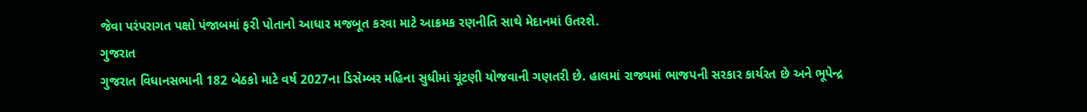જેવા પરંપરાગત પક્ષો પંજાબમાં ફરી પોતાનો આધાર મજબૂત કરવા માટે આક્રમક રણનીતિ સાથે મેદાનમાં ઉતરશે.
ગુજરાત
ગુજરાત વિધાનસભાની 182 બેઠકો માટે વર્ષ 2027ના ડિસેમ્બર મહિના સુધીમાં ચૂંટણી યોજવાની ગણતરી છે. હાલમાં રાજ્યમાં ભાજપની સરકાર કાર્યરત છે અને ભૂપેન્દ્ર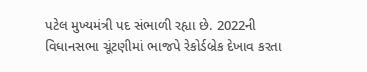પટેલ મુખ્યમંત્રી પદ સંભાળી રહ્યા છે. 2022ની વિધાનસભા ચૂંટણીમાં ભાજપે રેકોર્ડબ્રેક દેખાવ કરતા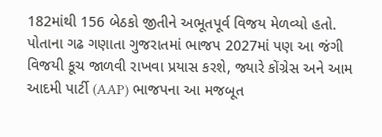182માંથી 156 બેઠકો જીતીને અભૂતપૂર્વ વિજય મેળવ્યો હતો. પોતાના ગઢ ગણાતા ગુજરાતમાં ભાજપ 2027માં પણ આ જંગી વિજયી કૂચ જાળવી રાખવા પ્રયાસ કરશે, જ્યારે કોંગ્રેસ અને આમ આદમી પાર્ટી (AAP) ભાજપના આ મજબૂત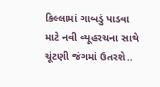કિલ્લામાં ગાબડું પાડવા માટે નવી વ્યૂહરચના સાથે ચૂંટણી જંગમાં ઉતરશે..